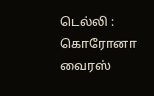டெல்லி : கொரோனா வைரஸ்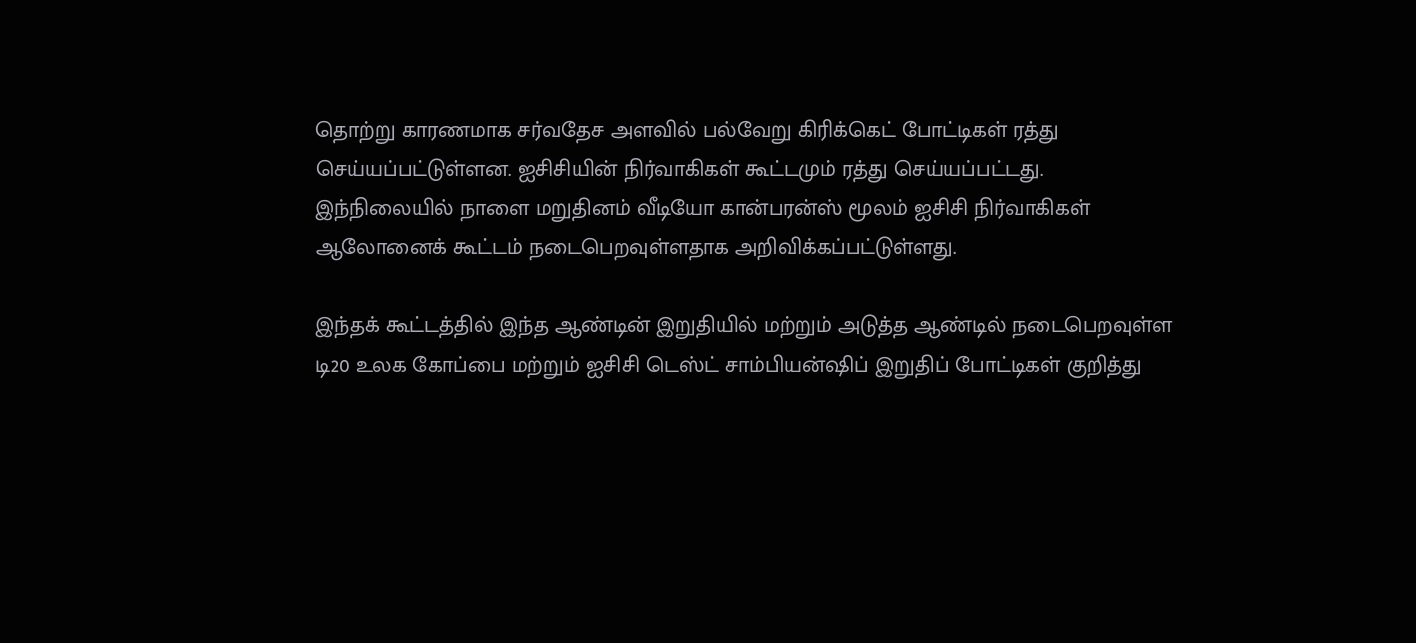தொற்று காரணமாக சர்வதேச அளவில் பல்வேறு கிரிக்கெட் போட்டிகள் ரத்து செய்யப்பட்டுள்ளன. ஐசிசியின் நிர்வாகிகள் கூட்டமும் ரத்து செய்யப்பட்டது.
இந்நிலையில் நாளை மறுதினம் வீடியோ கான்பரன்ஸ் மூலம் ஐசிசி நிர்வாகிகள் ஆலோனைக் கூட்டம் நடைபெறவுள்ளதாக அறிவிக்கப்பட்டுள்ளது.

இந்தக் கூட்டத்தில் இந்த ஆண்டின் இறுதியில் மற்றும் அடுத்த ஆண்டில் நடைபெறவுள்ள டி20 உலக கோப்பை மற்றும் ஐசிசி டெஸ்ட் சாம்பியன்ஷிப் இறுதிப் போட்டிகள் குறித்து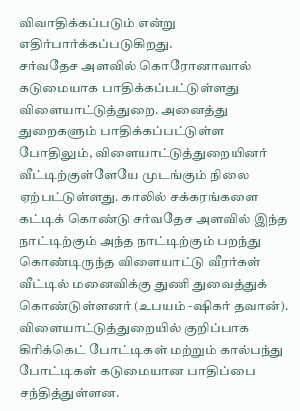விவாதிக்கப்படும் என்று எதிர்பார்க்கப்படுகிறது.
சர்வதேச அளவில் கொரோனாவால் கடுமையாக பாதிக்கப்பட்டுள்ளது விளையாட்டுத்துறை. அனைத்து துறைகளும் பாதிக்கப்பட்டுள்ள போதிலும், விளையாட்டுத்துறையினர் வீட்டிற்குள்ளேயே முடங்கும் நிலை ஏற்பட்டுள்ளது. காலில் சக்கரங்களை கட்டிக் கொண்டு சர்வதேச அளவில் இந்த நாட்டிற்கும் அந்த நாட்டிற்கும் பறந்து கொண்டிருந்த விளையாட்டு வீரர்கள் வீட்டில் மனைவிக்கு துணி துவைத்துக் கொண்டுள்ளனர் (உபயம் -ஷிகர் தவான்).
விளையாட்டுத்துறையில் குறிப்பாக கிரிக்கெட் போட்டிகள் மற்றும் கால்பந்து போட்டிகள் கடுமையான பாதிப்பை சந்தித்துள்ளன.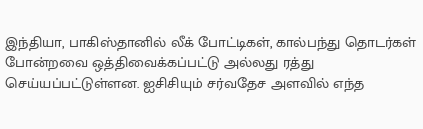இந்தியா, பாகிஸ்தானில் லீக் போட்டிகள், கால்பந்து தொடர்கள் போன்றவை ஒத்திவைக்கப்பட்டு அல்லது ரத்து செய்யப்பட்டுள்ளன. ஐசிசியும் சர்வதேச அளவில் எந்த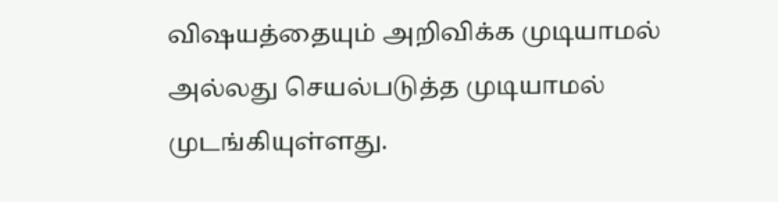விஷயத்தையும் அறிவிக்க முடியாமல் அல்லது செயல்படுத்த முடியாமல் முடங்கியுள்ளது.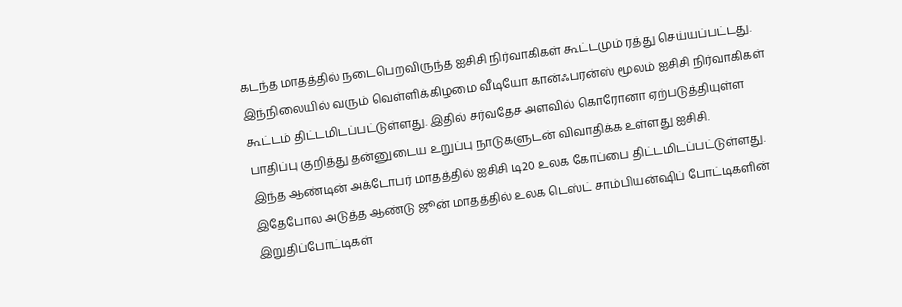கடந்த மாதத்தில் நடைபெறவிருந்த ஐசிசி நிர்வாகிகள் கூட்டமும் ரத்து செய்யப்பட்டது. இந்நிலையில் வரும் வெள்ளிக்கிழமை வீடியோ கான்ஃபரன்ஸ் மூலம் ஐசிசி நிர்வாகிகள் கூட்டம் திட்டமிடப்பட்டுள்ளது. இதில் சர்வதேச அளவில் கொரோனா ஏற்படுத்தியுள்ள பாதிப்பு குறித்து தன்னுடைய உறுப்பு நாடுகளுடன் விவாதிக்க உள்ளது ஐசிசி.
இந்த ஆண்டின் அக்டோபர் மாதத்தில் ஐசிசி டி20 உலக கோப்பை திட்டமிடப்பட்டுள்ளது. இதேபோல அடுத்த ஆண்டு ஜூன் மாதத்தில் உலக டெஸ்ட் சாம்பியன்ஷிப் போட்டிகளின் இறுதிப்போட்டிகள்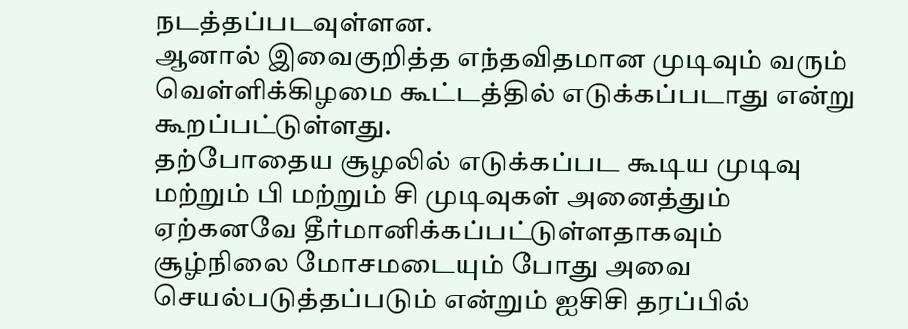நடத்தப்படவுள்ளன.
ஆனால் இவைகுறித்த எந்தவிதமான முடிவும் வரும் வெள்ளிக்கிழமை கூட்டத்தில் எடுக்கப்படாது என்று கூறப்பட்டுள்ளது.
தற்போதைய சூழலில் எடுக்கப்பட கூடிய முடிவு மற்றும் பி மற்றும் சி முடிவுகள் அனைத்தும் ஏற்கனவே தீர்மானிக்கப்பட்டுள்ளதாகவும் சூழ்நிலை மோசமடையும் போது அவை செயல்படுத்தப்படும் என்றும் ஐசிசி தரப்பில்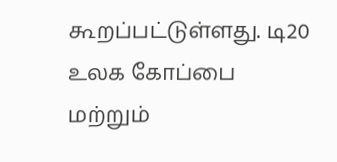கூறப்பட்டுள்ளது. டி20 உலக கோப்பை மற்றும்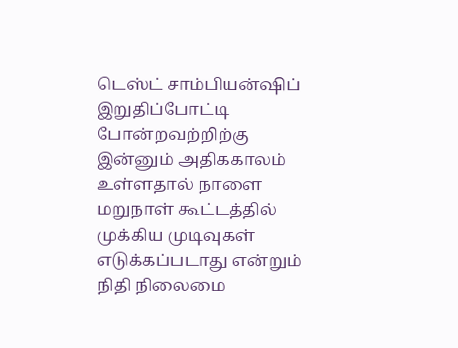டெஸ்ட் சாம்பியன்ஷிப் இறுதிப்போட்டி போன்றவற்றிற்கு இன்னும் அதிககாலம் உள்ளதால் நாளை மறுநாள் கூட்டத்தில் முக்கிய முடிவுகள் எடுக்கப்படாது என்றும் நிதி நிலைமை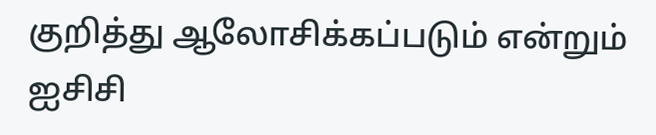குறித்து ஆலோசிக்கப்படும் என்றும் ஐசிசி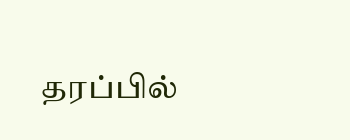தரப்பில்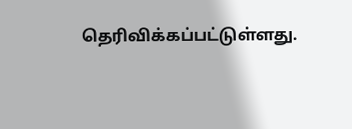தெரிவிக்கப்பட்டுள்ளது.